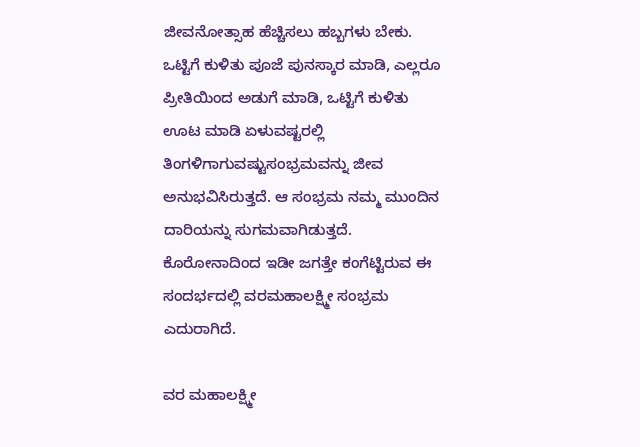ಜೀವನೋತ್ಸಾಹ ಹೆಚ್ಚಿಸಲು ಹಬ್ಬಗಳು ಬೇಕು. ಒಟ್ಟಿಗೆ ಕುಳಿತು ಪೂಜೆ ಪುನಸ್ಕಾರ ಮಾಡಿ, ಎಲ್ಲರೂ ಪ್ರೀತಿಯಿಂದ ಅಡುಗೆ ಮಾಡಿ, ಒಟ್ಟಿಗೆ ಕುಳಿತು ಊಟ ಮಾಡಿ ಏಳುವಷ್ಟರಲ್ಲಿ ತಿಂಗಳಿಗಾಗುವಷ್ಟುಸಂಭ್ರಮವನ್ನು ಜೀವ ಅನುಭವಿಸಿರುತ್ತದೆ. ಆ ಸಂಭ್ರಮ ನಮ್ಮ ಮುಂದಿನ ದಾರಿಯನ್ನು ಸುಗಮವಾಗಿಡುತ್ತದೆ. ಕೊರೋನಾದಿಂದ ಇಡೀ ಜಗತ್ತೇ ಕಂಗೆಟ್ಟಿರುವ ಈ ಸಂದರ್ಭದಲ್ಲಿ ವರಮಹಾಲಕ್ಷ್ಮೀ ಸಂಭ್ರಮ ಎದುರಾಗಿದೆ.

ವರ ಮಹಾಲಕ್ಷ್ಮೀ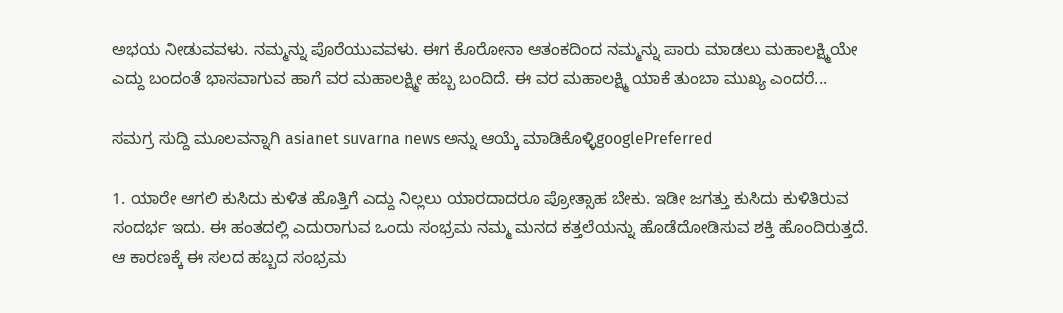ಅಭಯ ನೀಡುವವಳು. ನಮ್ಮನ್ನು ಪೊರೆಯುವವಳು. ಈಗ ಕೊರೋನಾ ಆತಂಕದಿಂದ ನಮ್ಮನ್ನು ಪಾರು ಮಾಡಲು ಮಹಾಲಕ್ಷ್ಮಿಯೇ ಎದ್ದು ಬಂದಂತೆ ಭಾಸವಾಗುವ ಹಾಗೆ ವರ ಮಹಾಲಕ್ಷ್ಮೀ ಹಬ್ಬ ಬಂದಿದೆ. ಈ ವರ ಮಹಾಲಕ್ಷ್ಮಿ ಯಾಕೆ ತುಂಬಾ ಮುಖ್ಯ ಎಂದರೆ...

ಸಮಗ್ರ ಸುದ್ದಿ ಮೂಲವನ್ನಾಗಿ asianet suvarna news ಅನ್ನು ಆಯ್ಕೆ ಮಾಡಿಕೊಳ್ಳಿgooglePreferred

1. ಯಾರೇ ಆಗಲಿ ಕುಸಿದು ಕುಳಿತ ಹೊತ್ತಿಗೆ ಎದ್ದು ನಿಲ್ಲಲು ಯಾರದಾದರೂ ಪ್ರೋತ್ಸಾಹ ಬೇಕು. ಇಡೀ ಜಗತ್ತು ಕುಸಿದು ಕುಳಿತಿರುವ ಸಂದರ್ಭ ಇದು. ಈ ಹಂತದಲ್ಲಿ ಎದುರಾಗುವ ಒಂದು ಸಂಭ್ರಮ ನಮ್ಮ ಮನದ ಕತ್ತಲೆಯನ್ನು ಹೊಡೆದೋಡಿಸುವ ಶಕ್ತಿ ಹೊಂದಿರುತ್ತದೆ. ಆ ಕಾರಣಕ್ಕೆ ಈ ಸಲದ ಹಬ್ಬದ ಸಂಭ್ರಮ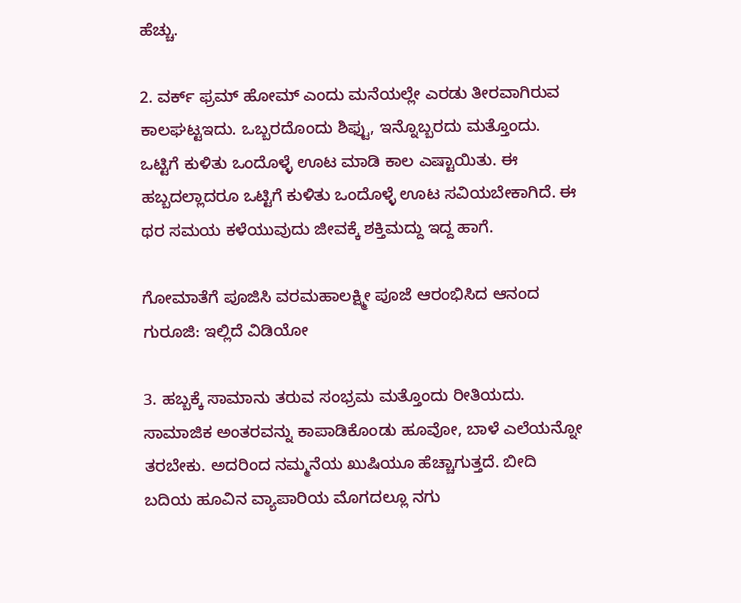ಹೆಚ್ಚು.

2. ವರ್ಕ್ ಫ್ರಮ್‌ ಹೋಮ್‌ ಎಂದು ಮನೆಯಲ್ಲೇ ಎರಡು ತೀರವಾಗಿರುವ ಕಾಲಘಟ್ಟಇದು. ಒಬ್ಬರದೊಂದು ಶಿಫ್ಟು, ಇನ್ನೊಬ್ಬರದು ಮತ್ತೊಂದು. ಒಟ್ಟಿಗೆ ಕುಳಿತು ಒಂದೊಳ್ಳೆ ಊಟ ಮಾಡಿ ಕಾಲ ಎಷ್ಟಾಯಿತು. ಈ ಹಬ್ಬದಲ್ಲಾದರೂ ಒಟ್ಟಿಗೆ ಕುಳಿತು ಒಂದೊಳ್ಳೆ ಊಟ ಸವಿಯಬೇಕಾಗಿದೆ. ಈ ಥರ ಸಮಯ ಕಳೆಯುವುದು ಜೀವಕ್ಕೆ ಶಕ್ತಿಮದ್ದು ಇದ್ದ ಹಾಗೆ.

ಗೋಮಾತೆಗೆ ಪೂಜಿಸಿ ವರಮಹಾಲಕ್ಷ್ಮೀ ಪೂಜೆ ಆರಂಭಿಸಿದ ಆನಂದ ಗುರೂಜಿ: ಇಲ್ಲಿದೆ ವಿಡಿಯೋ

3. ಹಬ್ಬಕ್ಕೆ ಸಾಮಾನು ತರುವ ಸಂಭ್ರಮ ಮತ್ತೊಂದು ರೀತಿಯದು. ಸಾಮಾಜಿಕ ಅಂತರವನ್ನು ಕಾಪಾಡಿಕೊಂಡು ಹೂವೋ, ಬಾಳೆ ಎಲೆಯನ್ನೋ ತರಬೇಕು. ಅದರಿಂದ ನಮ್ಮನೆಯ ಖುಷಿಯೂ ಹೆಚ್ಚಾಗುತ್ತದೆ. ಬೀದಿ ಬದಿಯ ಹೂವಿನ ವ್ಯಾಪಾರಿಯ ಮೊಗದಲ್ಲೂ ನಗು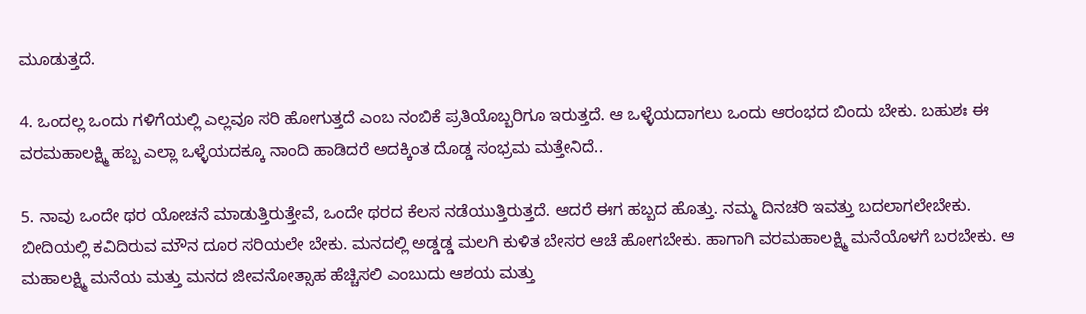ಮೂಡುತ್ತದೆ.

4. ಒಂದಲ್ಲ ಒಂದು ಗಳಿಗೆಯಲ್ಲಿ ಎಲ್ಲವೂ ಸರಿ ಹೋಗುತ್ತದೆ ಎಂಬ ನಂಬಿಕೆ ಪ್ರತಿಯೊಬ್ಬರಿಗೂ ಇರುತ್ತದೆ. ಆ ಒಳ್ಳೆಯದಾಗಲು ಒಂದು ಆರಂಭದ ಬಿಂದು ಬೇಕು. ಬಹುಶಃ ಈ ವರಮಹಾಲಕ್ಷ್ಮಿ ಹಬ್ಬ ಎಲ್ಲಾ ಒಳ್ಳೆಯದಕ್ಕೂ ನಾಂದಿ ಹಾಡಿದರೆ ಅದಕ್ಕಿಂತ ದೊಡ್ಡ ಸಂಭ್ರಮ ಮತ್ತೇನಿದೆ..

5. ನಾವು ಒಂದೇ ಥರ ಯೋಚನೆ ಮಾಡುತ್ತಿರುತ್ತೇವೆ, ಒಂದೇ ಥರದ ಕೆಲಸ ನಡೆಯುತ್ತಿರುತ್ತದೆ. ಆದರೆ ಈಗ ಹಬ್ಬದ ಹೊತ್ತು. ನಮ್ಮ ದಿನಚರಿ ಇವತ್ತು ಬದಲಾಗಲೇಬೇಕು. ಬೀದಿಯಲ್ಲಿ ಕವಿದಿರುವ ಮೌನ ದೂರ ಸರಿಯಲೇ ಬೇಕು. ಮನದಲ್ಲಿ ಅಡ್ಡಡ್ಡ ಮಲಗಿ ಕುಳಿತ ಬೇಸರ ಆಚೆ ಹೋಗಬೇಕು. ಹಾಗಾಗಿ ವರಮಹಾಲಕ್ಷ್ಮಿ ಮನೆಯೊಳಗೆ ಬರಬೇಕು. ಆ ಮಹಾಲಕ್ಷ್ಮಿ ಮನೆಯ ಮತ್ತು ಮನದ ಜೀವನೋತ್ಸಾಹ ಹೆಚ್ಚಿಸಲಿ ಎಂಬುದು ಆಶಯ ಮತ್ತು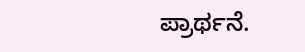ಪ್ರಾರ್ಥನೆ.